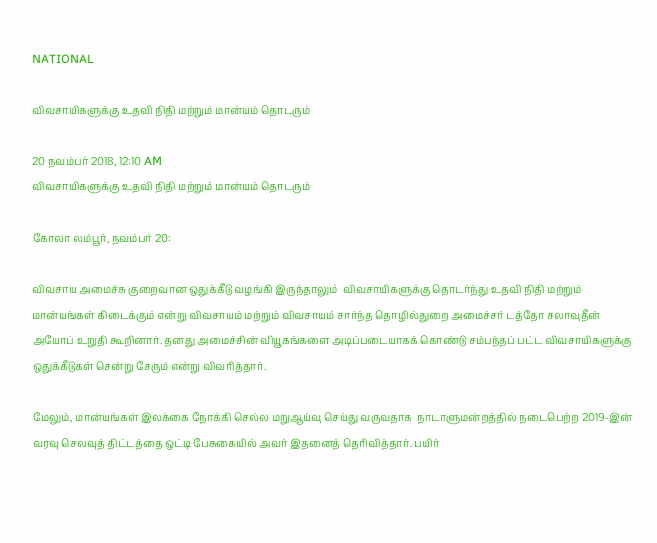NATIONAL

விவசாயிகளுக்கு உதவி நிதி மற்றும் மான்யம் தொடரும்

20 நவம்பர் 2018, 12:10 AM
விவசாயிகளுக்கு உதவி நிதி மற்றும் மான்யம் தொடரும்

கோலா லம்பூர், நவம்பர் 20:

விவசாய அமைச்சு குறைவான ஒதுக்கீடு வழங்கி இருந்தாலும்  விவசாயிகளுக்கு தொடர்ந்து உதவி நிதி மற்றும் மான்யங்கள் கிடைக்கும் என்று விவசாயம் மற்றும் விவசாயம் சார்ந்த தொழில்துறை அமைச்சர் டத்தோ சலாவுதீன் அயோப் உறுதி கூறினார். தனது அமைச்சின் வியூகங்களை அடிப்படையாகக் கொண்டு சம்பந்தப் பட்ட விவசாயிகளுக்கு ஒதுக்கீடுகள் சென்று சேரும் என்று விவரித்தார்.

மேலும், மான்யங்கள் இலக்கை நோக்கி செல்ல மறுஆய்வு செய்து வருவதாக  நாடாளுமன்றத்தில் நடைபெற்ற 2019-இன் வரவு செலவுத் திட்டத்தை ஒட்டி பேசுகையில் அவர் இதனைத் தெரிவித்தார். பயிர்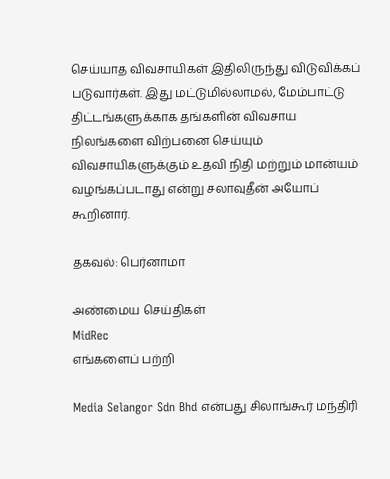செய்யாத விவசாயிகள் இதிலிருந்து விடுவிக்கப் படுவார்கள். இது மட்டுமில்லாமல், மேம்பாட்டு திட்டங்களுக்காக தங்களின் விவசாய நிலங்களை விற்பனை செய்யும் விவசாயிகளுக்கும் உதவி நிதி மற்றும் மான்யம் வழங்கப்படாது என்று சலாவுதீன் அயோப் கூறினார்.

தகவல்: பெர்னாமா

அண்மைய செய்திகள்
MidRec
எங்களைப் பற்றி

Media Selangor Sdn Bhd என்பது சிலாங்கூர் மந்திரி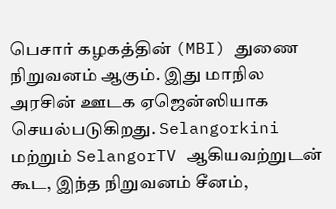பெசார் கழகத்தின் (MBI) துணை நிறுவனம் ஆகும். இது மாநில அரசின் ஊடக ஏஜென்ஸியாக செயல்படுகிறது. Selangorkini மற்றும் SelangorTV ஆகியவற்றுடன் கூட, இந்த நிறுவனம் சீனம்,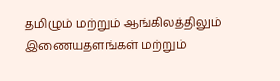தமிழும் மற்றும் ஆங்கிலத்திலும் இணையதளங்கள் மற்றும்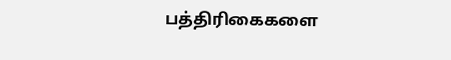பத்திரிகைகளை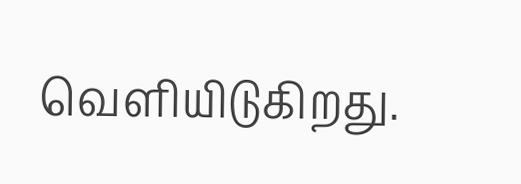வெளியிடுகிறது.